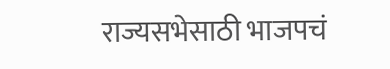राज्यसभेसाठी भाजपचं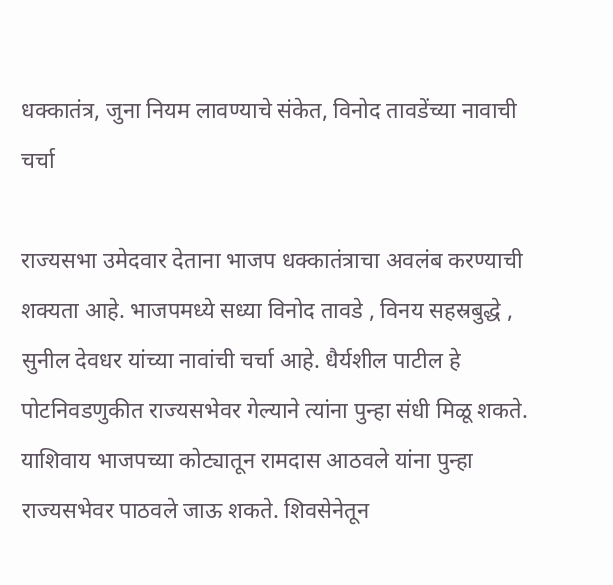धक्कातंत्र, जुना नियम लावण्याचे संकेत, विनोद तावडेंच्या नावाची चर्चा

राज्यसभा उमेदवार देताना भाजप धक्कातंत्राचा अवलंब करण्याची शक्यता आहे. भाजपमध्ये सध्या विनोद तावडे , विनय सहस्रबुद्धे , सुनील देवधर यांच्या नावांची चर्चा आहे. धैर्यशील पाटील हे पोटनिवडणुकीत राज्यसभेवर गेल्याने त्यांना पुन्हा संधी मिळू शकते. याशिवाय भाजपच्या कोट्यातून रामदास आठवले यांना पुन्हा राज्यसभेवर पाठवले जाऊ शकते. शिवसेनेतून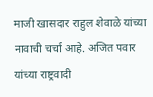माजी खासदार राहुल शेवाळे यांच्या नावाची चर्चा आहे. अजित पवार यांच्या राष्ट्रवादी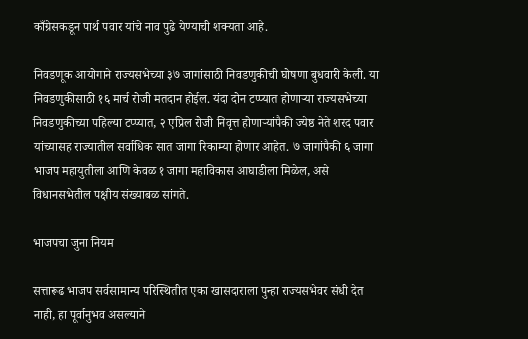काँग्रेसकडून पार्थ पवार यांचे नाव पुढे येण्याची शक्यता आहे.

निवडणूक आयोगाने राज्यसभेच्या ३७ जागांसाठी निवडणुकीची घोषणा बुधवारी केली. या निवडणुकीसाठी १६ मार्च रोजी मतदान होईल. यंदा दोन टप्प्यात होणाऱ्या राज्यसभेच्या निवडणुकीच्या पहिल्या टप्प्यात, २ एप्रिल रोजी निवृत्त होणाऱ्यांपैकी ज्येष्ठ नेते शरद पवार यांच्यासह राज्यातील सर्वाधिक सात जागा रिकाम्या होणार आहेत. ७ जागांपैकी ६ जागा भाजप महायुतीला आणि केवळ १ जागा महाविकास आघाडीला मिळेल, असे विधानसभेतील पक्षीय संख्याबळ सांगते.

भाजपचा जुना नियम

सत्तारूढ भाजप सर्वसामान्य परिस्थितीत एका खासदाराला पुन्हा राज्यसभेवर संधी देत नाही, हा पूर्वानुभव असल्याने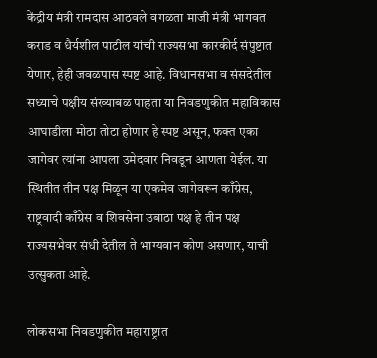केंद्रीय मंत्री रामदास आठवले वगळता माजी मंत्री भागवत कराड व धैर्यशील पाटील यांची राज्यसभा कारकीर्द संपुष्टात येणार, हेही जवळपास स्पष्ट आहे. विधानसभा व संसदेतील सध्याचे पक्षीय संख्याबळ पाहता या निवडणुकीत महाविकास आघाडीला मोठा तोटा होणार हे स्पष्ट असून, फक्त एका जागेवर त्यांना आपला उमेदवार निवडून आणता येईल. या स्थितीत तीन पक्ष मिळून या एकमेव जागेवरून काँग्रेस, राष्ट्रवादी काँग्रेस व शिवसेना उबाठा पक्ष हे तीन पक्ष राज्यसभेवर संधी देतील ते भाग्यवान कोण असणार, याची उत्सुकता आहे.

लोकसभा निवडणुकीत महाराष्ट्रात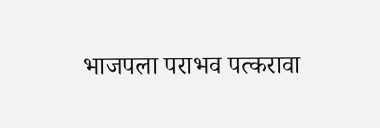भाजपला पराभव पत्करावा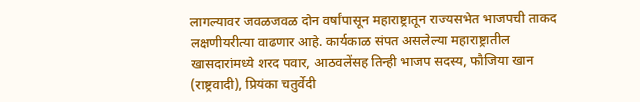लागल्यावर जवळजवळ दोन वर्षांपासून महाराष्ट्रातून राज्यसभेत भाजपची ताकद लक्षणीयरीत्या वाढणार आहे. कार्यकाळ संपत असलेल्या महाराष्ट्रातील खासदारांमध्ये शरद पवार, आठवलेंसह तिन्ही भाजप सदस्य, फौजिया खान (राष्ट्रवादी), प्रियंका चतुर्वेदी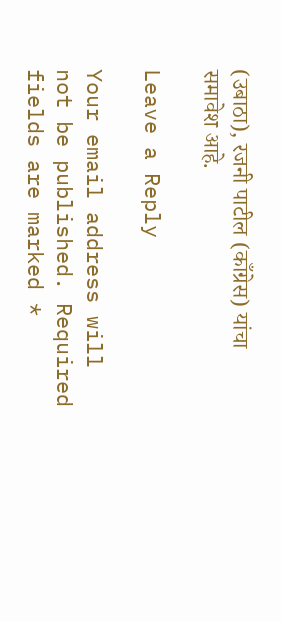(उबाठा), रजनी पाटील (काँग्रेस) यांचा समावेश आहे.

Leave a Reply

Your email address will not be published. Required fields are marked *